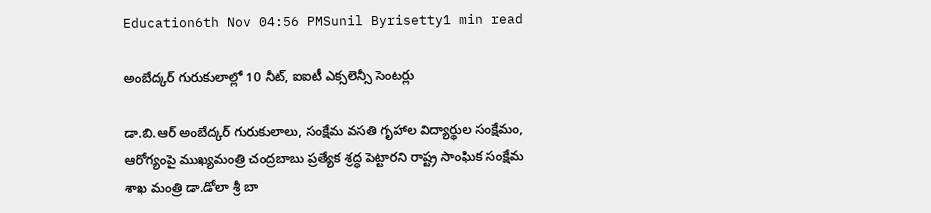Education6th Nov 04:56 PMSunil Byrisetty1 min read

అంబేద్కర్ గురుకులాల్లో 10 నీట్, ఐఐటీ ఎక్సలెన్సీ సెంటర్లు

డా.బి.ఆర్ అంబేద్కర్ గురుకులాలు, సంక్షేమ వసతి గృహాల విద్యార్థుల సంక్షేమం, ఆరోగ్యంపై ముఖ్యమంత్రి చంద్రబాబు ప్రత్యేక శ్రద్ధ పెట్టారని రాష్ట్ర సాంఘిక సంక్షేమ శాఖ మంత్రి డా.డోలా శ్రీ బా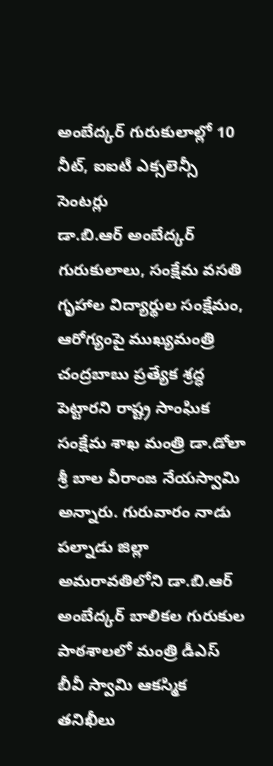అంబేద్కర్ గురుకులాల్లో 10 నీట్, ఐఐటీ ఎక్సలెన్సీ సెంటర్లు
డా.బి.ఆర్ అంబేద్కర్ గురుకులాలు, సంక్షేమ వసతి గృహాల విద్యార్థుల సంక్షేమం, ఆరోగ్యంపై ముఖ్యమంత్రి చంద్రబాబు ప్రత్యేక శ్రద్ధ పెట్టారని రాష్ట్ర సాంఘిక సంక్షేమ శాఖ మంత్రి డా.డోలా శ్రీ బాల వీరాంజ నేయస్వామి అన్నారు. గురువారం నాడు పల్నాడు జిల్లా అమరావతిలోని డా.బి.ఆర్ అంబేద్కర్ బాలికల గురుకుల పాఠశాలలో మంత్రి డీఎస్ బీవీ స్వామి ఆకస్మిక తనిఖీలు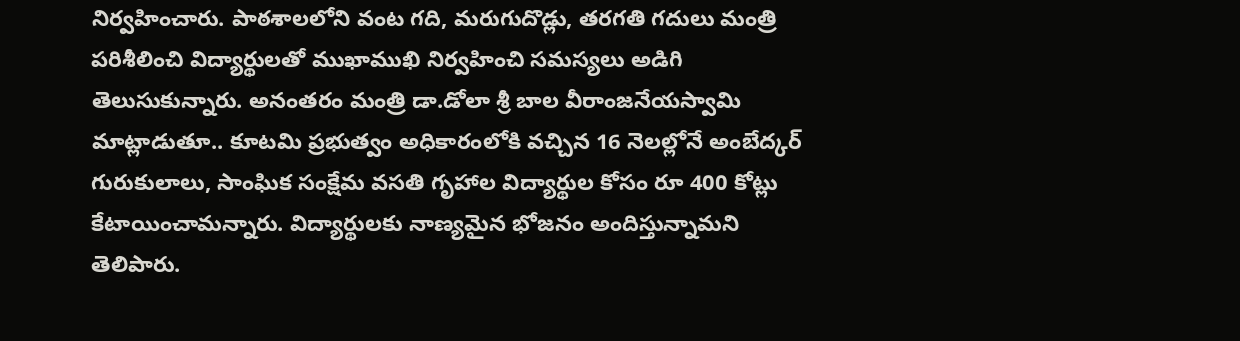నిర్వహించారు. పాఠశాలలోని వంట గది, మరుగుదొడ్లు, తరగతి గదులు మంత్రి పరిశీలించి విద్యార్థులతో ముఖాముఖి నిర్వహించి సమస్యలు అడిగి తెలుసుకున్నారు. అనంతరం మంత్రి డా.డోలా శ్రీ బాల వీరాంజనేయస్వామి మాట్లాడుతూ.. కూటమి ప్రభుత్వం అధికారంలోకి వచ్చిన 16 నెలల్లోనే అంబేద్కర్ గురుకులాలు, సాంఘిక సంక్షేమ వసతి గృహాల విద్యార్థుల కోసం రూ 400 కోట్లు కేటాయించామన్నారు. విద్యార్థులకు నాణ్యమైన భోజనం అందిస్తున్నామని తెలిపారు.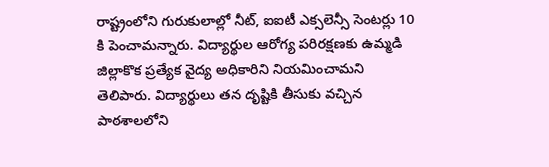రాష్ట్రంలోని గురుకులాల్లో నీట్, ఐఐటీ ఎక్సలెన్సీ సెంటర్లు 10 కి పెంచామన్నారు. విద్యార్థుల ఆరోగ్య పరిరక్షణకు ఉమ్మడి జిల్లాకొక ప్రత్యేక వైద్య అధికారిని నియమించామని తెలిపారు. విద్యార్థులు తన దృష్టికి తీసుకు వచ్చిన పాఠశాలలోని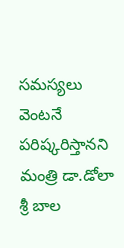సమస్యలు వెంటనే పరిష్కరిస్తానని మంత్రి డా.డోలా శ్రీ బాల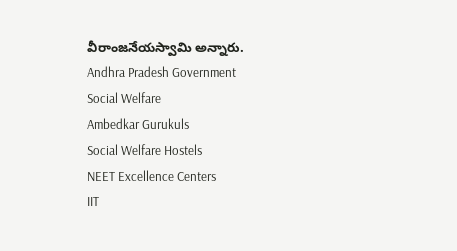వీరాంజనేయస్వామి అన్నారు.
Andhra Pradesh Government
Social Welfare
Ambedkar Gurukuls
Social Welfare Hostels
NEET Excellence Centers
IIT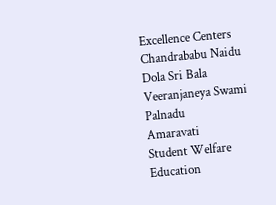Excellence Centers
Chandrababu Naidu
Dola Sri Bala Veeranjaneya Swami
Palnadu
Amaravati
Student Welfare
Education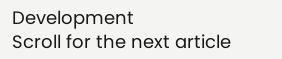Development
Scroll for the next article